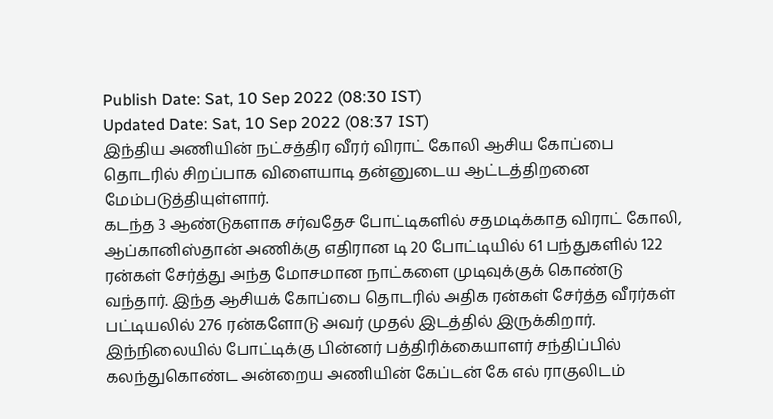Publish Date: Sat, 10 Sep 2022 (08:30 IST)
Updated Date: Sat, 10 Sep 2022 (08:37 IST)
இந்திய அணியின் நட்சத்திர வீரர் விராட் கோலி ஆசிய கோப்பை தொடரில் சிறப்பாக விளையாடி தன்னுடைய ஆட்டத்திறனை மேம்படுத்தியுள்ளார்.
கடந்த 3 ஆண்டுகளாக சர்வதேச போட்டிகளில் சதமடிக்காத விராட் கோலி, ஆப்கானிஸ்தான் அணிக்கு எதிரான டி 20 போட்டியில் 61 பந்துகளில் 122 ரன்கள் சேர்த்து அந்த மோசமான நாட்களை முடிவுக்குக் கொண்டு வந்தார். இந்த ஆசியக் கோப்பை தொடரில் அதிக ரன்கள் சேர்த்த வீரர்கள் பட்டியலில் 276 ரன்களோடு அவர் முதல் இடத்தில் இருக்கிறார்.
இந்நிலையில் போட்டிக்கு பின்னர் பத்திரிக்கையாளர் சந்திப்பில் கலந்துகொண்ட அன்றைய அணியின் கேப்டன் கே எல் ராகுலிடம்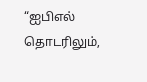“ஐபிஎல் தொடரிலும்,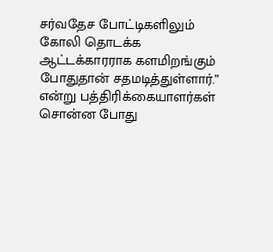சர்வதேச போட்டிகளிலும் கோலி தொடக்க ஆட்டக்காரராக களமிறங்கும் போதுதான் சதமடித்துள்ளார்.” என்று பத்திரிக்கையாளர்கள் சொன்ன போது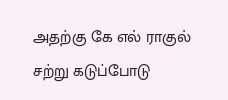அதற்கு கே எல் ராகுல் சற்று கடுப்போடு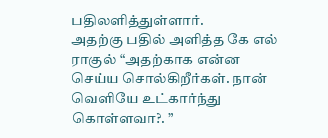பதிலளித்துள்ளார்.
அதற்கு பதில் அளித்த கே எல் ராகுல் “அதற்காக என்ன செய்ய சொல்கிறீர்கள். நான் வெளியே உட்கார்ந்து கொள்ளவா?. ”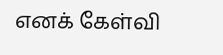எனக் கேள்வி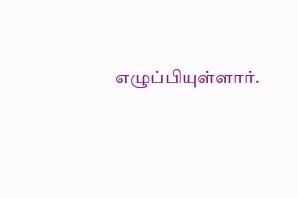எழுப்பியுள்ளார்.